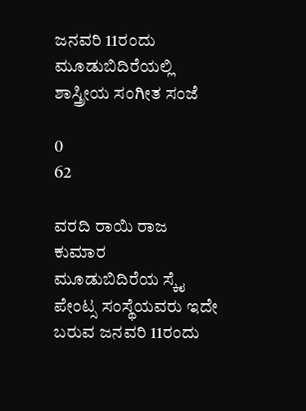ಜನವರಿ 11ರಂದು ಮೂಡುಬಿದಿರೆಯಲ್ಲಿ ಶಾಸ್ತ್ರೀಯ ಸಂಗೀತ ಸಂಜೆ

0
62

ವರದಿ ರಾಯಿ ರಾಜ ಕುಮಾರ
ಮೂಡುಬಿದಿರೆಯ ಸ್ಕೈ ಪೇಂಟ್ಸ ಸಂಸ್ಥೆಯವರು ಇದೇ ಬರುವ ಜನವರಿ 11ರಂದು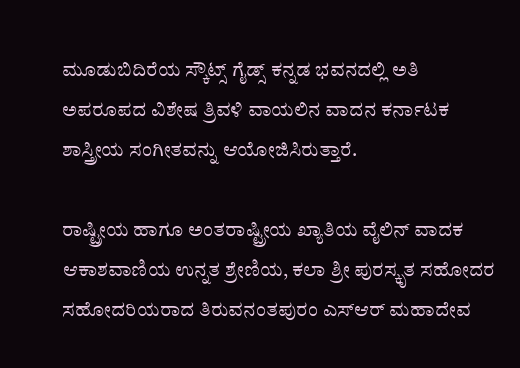ಮೂಡುಬಿದಿರೆಯ ಸ್ಕೌಟ್ಸ್ ಗೈಡ್ಸ್ ಕನ್ನಡ ಭವನದಲ್ಲಿ ಅತಿ ಅಪರೂಪದ ವಿಶೇಷ ತ್ರಿವಳಿ ವಾಯಲಿನ ವಾದನ ಕರ್ನಾಟಕ ಶಾಸ್ತ್ರೀಯ ಸಂಗೀತವನ್ನು ಆಯೋಜಿಸಿರುತ್ತಾರೆ.

ರಾಷ್ಟ್ರೀಯ ಹಾಗೂ ಅಂತರಾಷ್ಟ್ರೀಯ ಖ್ಯಾತಿಯ ವೈಲಿನ್ ವಾದಕ ಆಕಾಶವಾಣಿಯ ಉನ್ನತ ಶ್ರೇಣಿಯ, ಕಲಾ ಶ್ರೀ ಪುರಸ್ಕೃತ ಸಹೋದರ ಸಹೋದರಿಯರಾದ ತಿರುವನಂತಪುರಂ ಎಸ್ಆರ್ ಮಹಾದೇವ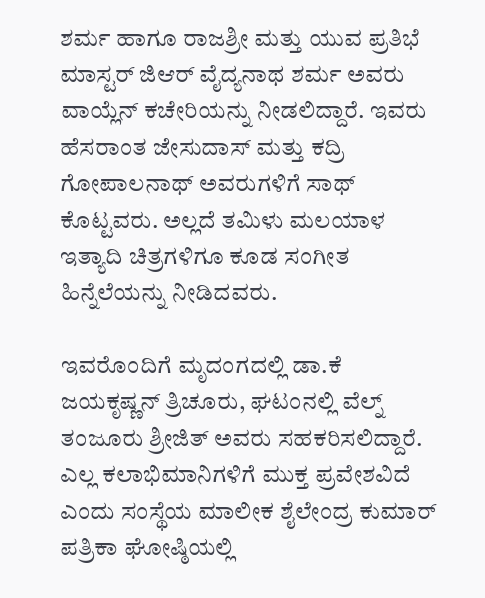ಶರ್ಮ ಹಾಗೂ ರಾಜಶ್ರೀ ಮತ್ತು ಯುವ ಪ್ರತಿಭೆ ಮಾಸ್ಟರ್ ಜಿಆರ್ ವೈದ್ಯನಾಥ ಶರ್ಮ ಅವರು ವಾಯ್ಲೆನ್ ಕಚೇರಿಯನ್ನು ನೀಡಲಿದ್ದಾರೆ. ಇವರು ಹೆಸರಾಂತ ಜೇಸುದಾಸ್ ಮತ್ತು ಕದ್ರಿ ಗೋಪಾಲನಾಥ್ ಅವರುಗಳಿಗೆ ಸಾಥ್ ಕೊಟ್ಟವರು. ಅಲ್ಲದೆ ತಮಿಳು ಮಲಯಾಳ ಇತ್ಯಾದಿ ಚಿತ್ರಗಳಿಗೂ ಕೂಡ ಸಂಗೀತ ಹಿನ್ನೆಲೆಯನ್ನು ನೀಡಿದವರು.

ಇವರೊಂದಿಗೆ ಮೃದಂಗದಲ್ಲಿ ಡಾ.ಕೆ ಜಯಕೃಷ್ಣನ್ ತ್ರಿಚೂರು, ಘಟಂನಲ್ಲಿ ವೆಲ್ನ್ ತಂಜೂರು ಶ್ರೀಜಿತ್ ಅವರು ಸಹಕರಿಸಲಿದ್ದಾರೆ. ಎಲ್ಲ ಕಲಾಭಿಮಾನಿಗಳಿಗೆ ಮುಕ್ತ ಪ್ರವೇಶವಿದೆ ಎಂದು ಸಂಸ್ಥೆಯ ಮಾಲೀಕ ಶೈಲೇಂದ್ರ ಕುಮಾರ್ ಪತ್ರಿಕಾ ಘೋಷ್ಠಿಯಲ್ಲಿ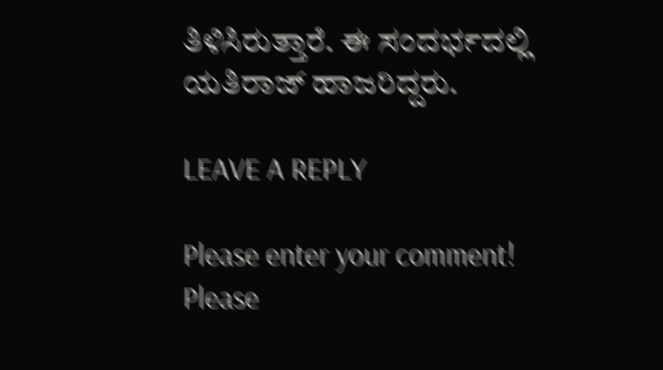ತಿಳಿಸಿರುತ್ತಾರೆ. ಈ ಸಂದರ್ಭದಲ್ಲಿ ಯತಿರಾಜ್ ಹಾಜರಿದ್ದರು.

LEAVE A REPLY

Please enter your comment!
Please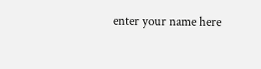enter your name here